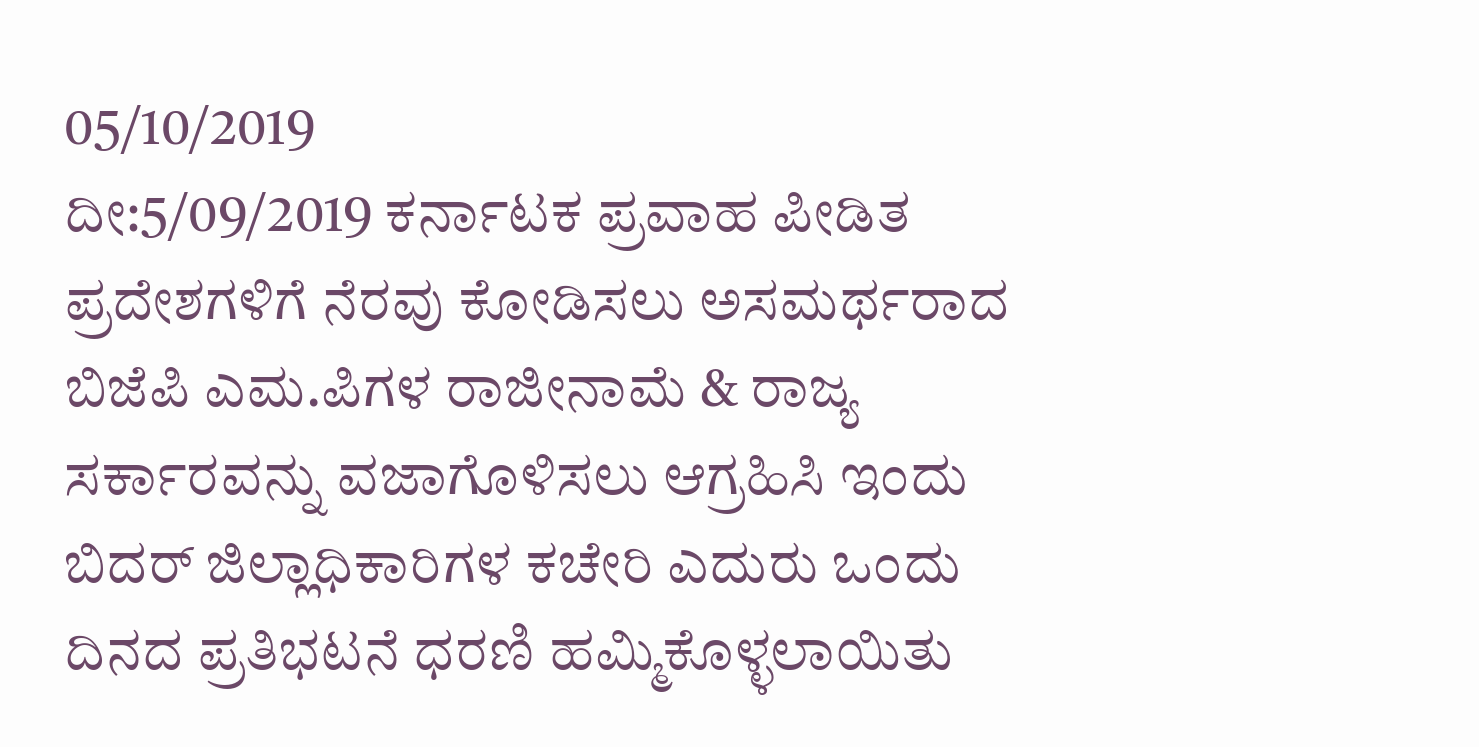05/10/2019
ದೀ:5/09/2019 ಕರ್ನಾಟಕ ಪ್ರವಾಹ ಪೀಡಿತ ಪ್ರದೇಶಗಳಿಗೆ ನೆರವು ಕೋಡಿಸಲು ಅಸಮರ್ಥರಾದ ಬಿಜೆಪಿ ಎಮ.ಪಿಗಳ ರಾಜೀನಾಮೆ & ರಾಜ್ಯ ಸರ್ಕಾರವನ್ನು ವಜಾಗೊಳಿಸಲು ಆಗ್ರಹಿಸಿ ಇಂದು ಬಿದರ್ ಜಿಲ್ಲಾಧಿಕಾರಿಗಳ ಕಚೇರಿ ಎದುರು ಒಂದು ದಿನದ ಪ್ರತಿಭಟನೆ ಧರಣಿ ಹಮ್ಮಿಕೊಳ್ಳಲಾಯಿತು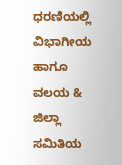ಧರಣಿಯಲ್ಲಿ ವಿಭಾಗೀಯ ಹಾಗೂ ವಲಯ & ಜಿಲ್ಲಾ ಸಮಿತಿಯ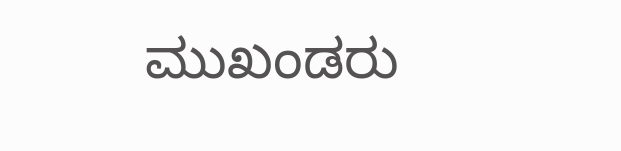ಮುಖಂಡರು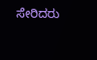ಸೇರಿದರು